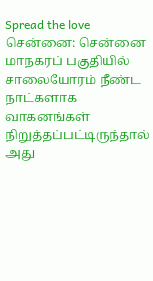Spread the love சென்னை: சென்னை மாநகரப் பகுதியில் சாலையோரம் நீண்ட நாட்களாக வாகனங்கள் நிறுத்தப்பட்டிருந்தால் அது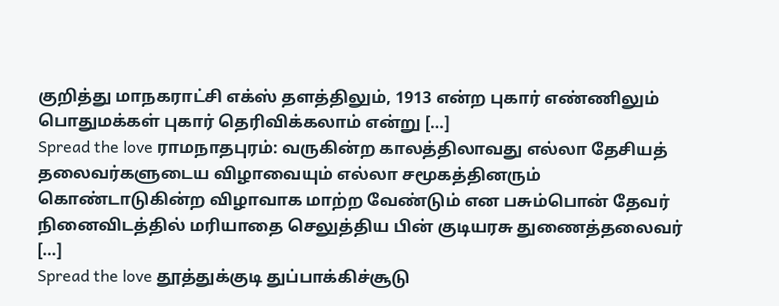குறித்து மாநகராட்சி எக்ஸ் தளத்திலும், 1913 என்ற புகார் எண்ணிலும் பொதுமக்கள் புகார் தெரிவிக்கலாம் என்று […]
Spread the love ராமநாதபுரம்: வருகின்ற காலத்திலாவது எல்லா தேசியத் தலைவர்களுடைய விழாவையும் எல்லா சமூகத்தினரும் கொண்டாடுகின்ற விழாவாக மாற்ற வேண்டும் என பசும்பொன் தேவர் நினைவிடத்தில் மரியாதை செலுத்திய பின் குடியரசு துணைத்தலைவர் […]
Spread the love தூத்துக்குடி துப்பாக்கிச்சூடு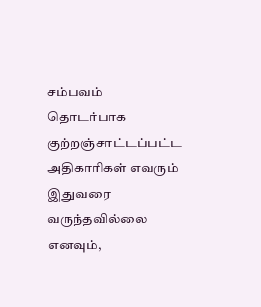சம்பவம் தொடர்பாக குற்றஞ்சாட்டப்பட்ட அதிகாரிகள் எவரும் இதுவரை வருந்தவில்லை எனவும்,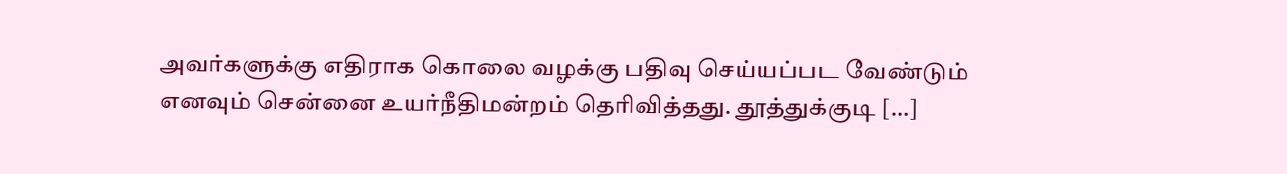அவர்களுக்கு எதிராக கொலை வழக்கு பதிவு செய்யப்பட வேண்டும் எனவும் சென்னை உயர்நீதிமன்றம் தெரிவித்தது. தூத்துக்குடி […]